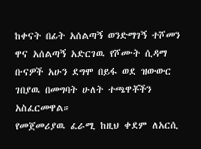ከቀናት በፊት አሰልጣኝ ወንድማገኝ ተሾመን ዋና አሰልጣኝ አድርገዉ የሾሙት ሲዳማ ቡናዎች አሁን ደግሞ በይፋ ወደ ዝውውር ገበያዉ በመግባት ሁለት ተጫዋቾችን አስፈርመዋል።
የመጀመሪያዉ ፈራሚ ከዚህ ቀደም ለአርሲ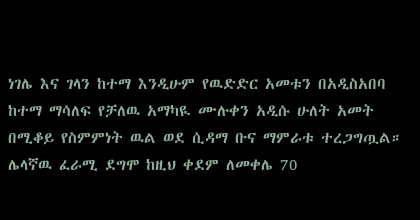ነገሌ እና ገላን ከተማ እንዲሁም የዉድድር አመቱን በአዲስአበባ ከተማ ማሳለፍ የቻለዉ አማካዪ ሙሉቀን አዲሱ ሁለት አመት በሚቆይ የስምምነት ዉል ወደ ሲዳማ ቡና ማምራቱ ተረጋግጧል።
ሌላኛዉ ፈራሚ ደግሞ ከዚህ ቀደም ለመቀሌ 70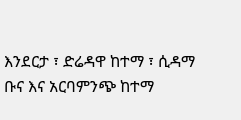እንደርታ ፣ ድሬዳዋ ከተማ ፣ ሲዳማ ቡና እና አርባምንጭ ከተማ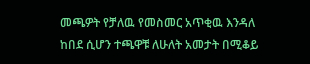መጫዎት የቻለዉ የመስመር አጥቂዉ እንዳለ ከበደ ሲሆን ተጫዋቹ ለሁለት አመታት በሚቆይ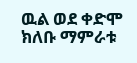ዉል ወደ ቀድሞ ክለቡ ማምራቱ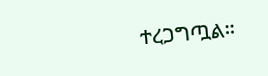ተረጋግጧል።